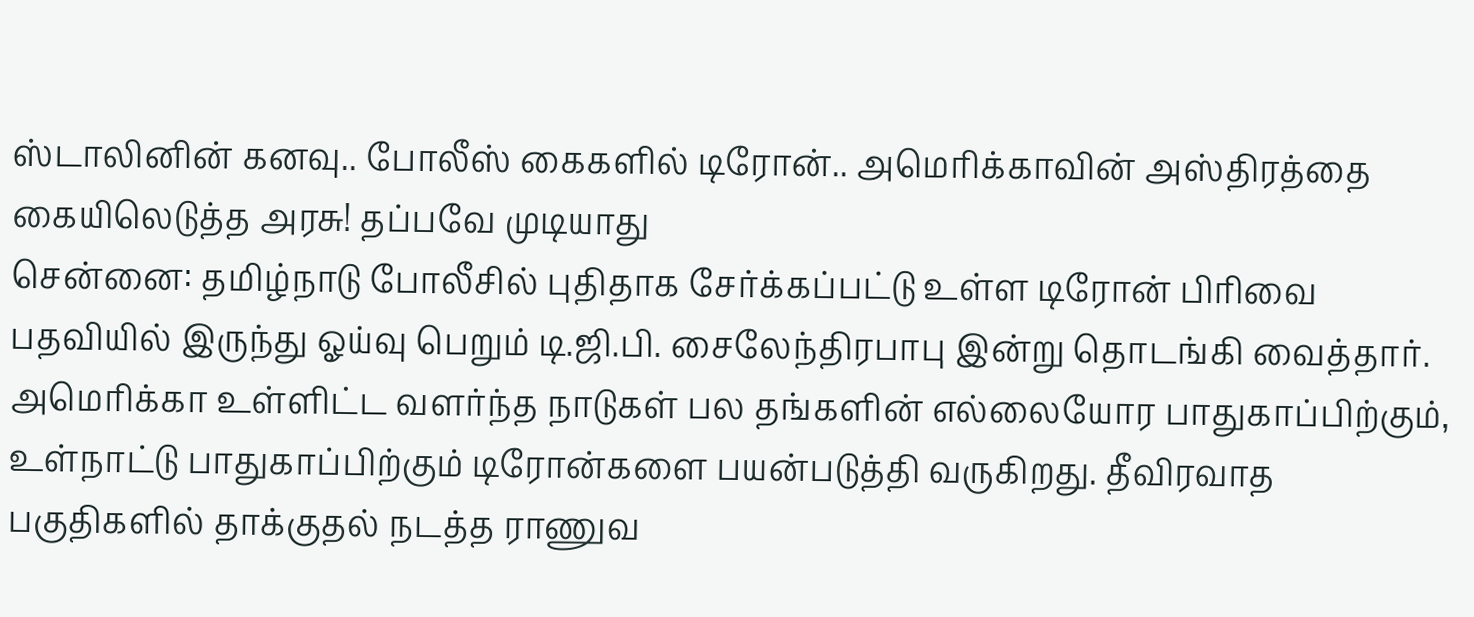ஸ்டாலினின் கனவு.. போலீஸ் கைகளில் டிரோன்.. அமெரிக்காவின் அஸ்திரத்தை கையிலெடுத்த அரசு! தப்பவே முடியாது
சென்னை: தமிழ்நாடு போலீசில் புதிதாக சேர்க்கப்பட்டு உள்ள டிரோன் பிரிவை பதவியில் இருந்து ஓய்வு பெறும் டி.ஜி.பி. சைலேந்திரபாபு இன்று தொடங்கி வைத்தார்.
அமெரிக்கா உள்ளிட்ட வளர்ந்த நாடுகள் பல தங்களின் எல்லையோர பாதுகாப்பிற்கும், உள்நாட்டு பாதுகாப்பிற்கும் டிரோன்களை பயன்படுத்தி வருகிறது. தீவிரவாத பகுதிகளில் தாக்குதல் நடத்த ராணுவ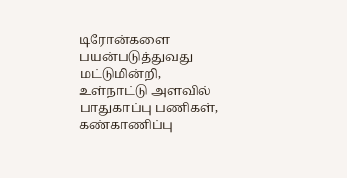டிரோன்களை பயன்படுத்துவது மட்டுமின்றி, உள்நாட்டு அளவில் பாதுகாப்பு பணிகள், கண்காணிப்பு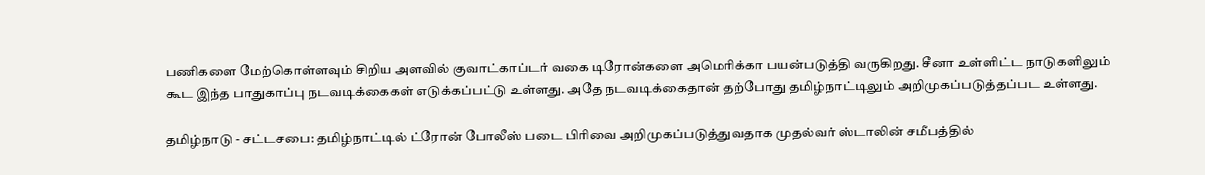பணிகளை மேற்கொள்ளவும் சிறிய அளவில் குவாட்காப்டர் வகை டிரோன்களை அமெரிக்கா பயன்படுத்தி வருகிறது. சீனா உள்ளிட்ட நாடுகளிலும் கூட இந்த பாதுகாப்பு நடவடிக்கைகள் எடுக்கப்பட்டு உள்ளது. அதே நடவடிக்கைதான் தற்போது தமிழ்நாட்டிலும் அறிமுகப்படுத்தப்பட உள்ளது.

தமிழ்நாடு - சட்டசபை: தமிழ்நாட்டில் ட்ரோன் போலீஸ் படை பிரிவை அறிமுகப்படுத்துவதாக முதல்வர் ஸ்டாலின் சமீபத்தில்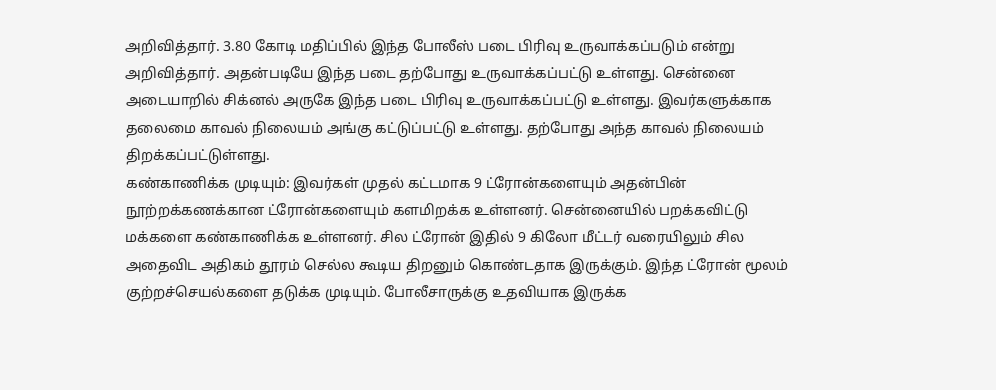அறிவித்தார். 3.80 கோடி மதிப்பில் இந்த போலீஸ் படை பிரிவு உருவாக்கப்படும் என்று அறிவித்தார். அதன்படியே இந்த படை தற்போது உருவாக்கப்பட்டு உள்ளது. சென்னை அடையாறில் சிக்னல் அருகே இந்த படை பிரிவு உருவாக்கப்பட்டு உள்ளது. இவர்களுக்காக தலைமை காவல் நிலையம் அங்கு கட்டுப்பட்டு உள்ளது. தற்போது அந்த காவல் நிலையம் திறக்கப்பட்டுள்ளது.
கண்காணிக்க முடியும்: இவர்கள் முதல் கட்டமாக 9 ட்ரோன்களையும் அதன்பின் நூற்றக்கணக்கான ட்ரோன்களையும் களமிறக்க உள்ளனர். சென்னையில் பறக்கவிட்டு மக்களை கண்காணிக்க உள்ளனர். சில ட்ரோன் இதில் 9 கிலோ மீட்டர் வரையிலும் சில அதைவிட அதிகம் தூரம் செல்ல கூடிய திறனும் கொண்டதாக இருக்கும். இந்த ட்ரோன் மூலம் குற்றச்செயல்களை தடுக்க முடியும். போலீசாருக்கு உதவியாக இருக்க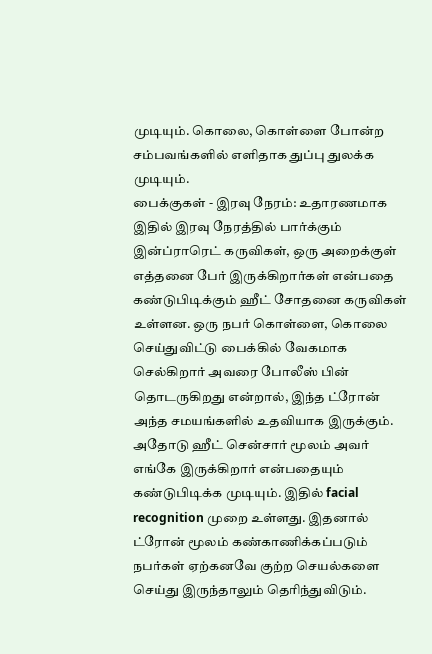முடியும். கொலை, கொள்ளை போன்ற சம்பவங்களில் எளிதாக துப்பு துலக்க முடியும்.
பைக்குகள் - இரவு நேரம்: உதாரணமாக இதில் இரவு நேரத்தில் பார்க்கும் இன்ப்ராரெட் கருவிகள், ஒரு அறைக்குள் எத்தனை பேர் இருக்கிறார்கள் என்பதை கண்டுபிடிக்கும் ஹீட் சோதனை கருவிகள் உள்ளன. ஒரு நபர் கொள்ளை, கொலை செய்துவிட்டு பைக்கில் வேகமாக செல்கிறார் அவரை போலீஸ் பின் தொடருகிறது என்றால், இந்த ட்ரோன் அந்த சமயங்களில் உதவியாக இருக்கும். அதோடு ஹீட் சென்சார் மூலம் அவர் எங்கே இருக்கிறார் என்பதையும் கண்டுபிடிக்க முடியும். இதில் facial recognition முறை உள்ளது. இதனால் ட்ரோன் மூலம் கண்காணிக்கப்படும் நபர்கள் ஏற்கனவே குற்ற செயல்களை செய்து இருந்தாலும் தெரிந்துவிடும்.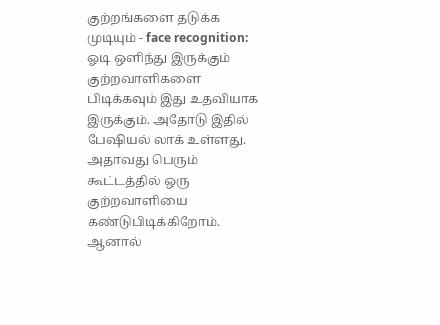குற்றங்களை தடுக்க முடியும் - face recognition: ஓடி ஒளிந்து இருக்கும் குற்றவாளிகளை பிடிக்கவும் இது உதவியாக இருக்கும். அதோடு இதில் பேஷியல் லாக் உள்ளது. அதாவது பெரும் கூட்டத்தில் ஒரு குற்றவாளியை கண்டுபிடிக்கிறோம். ஆனால்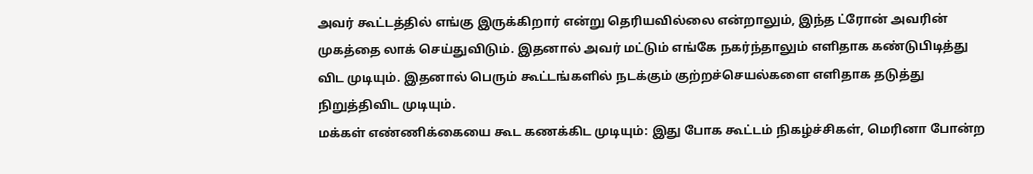அவர் கூட்டத்தில் எங்கு இருக்கிறார் என்று தெரியவில்லை என்றாலும், இந்த ட்ரோன் அவரின் முகத்தை லாக் செய்துவிடும். இதனால் அவர் மட்டும் எங்கே நகர்ந்தாலும் எளிதாக கண்டுபிடித்து விட முடியும். இதனால் பெரும் கூட்டங்களில் நடக்கும் குற்றச்செயல்களை எளிதாக தடுத்து நிறுத்திவிட முடியும்.
மக்கள் எண்ணிக்கையை கூட கணக்கிட முடியும்: இது போக கூட்டம் நிகழ்ச்சிகள், மெரினா போன்ற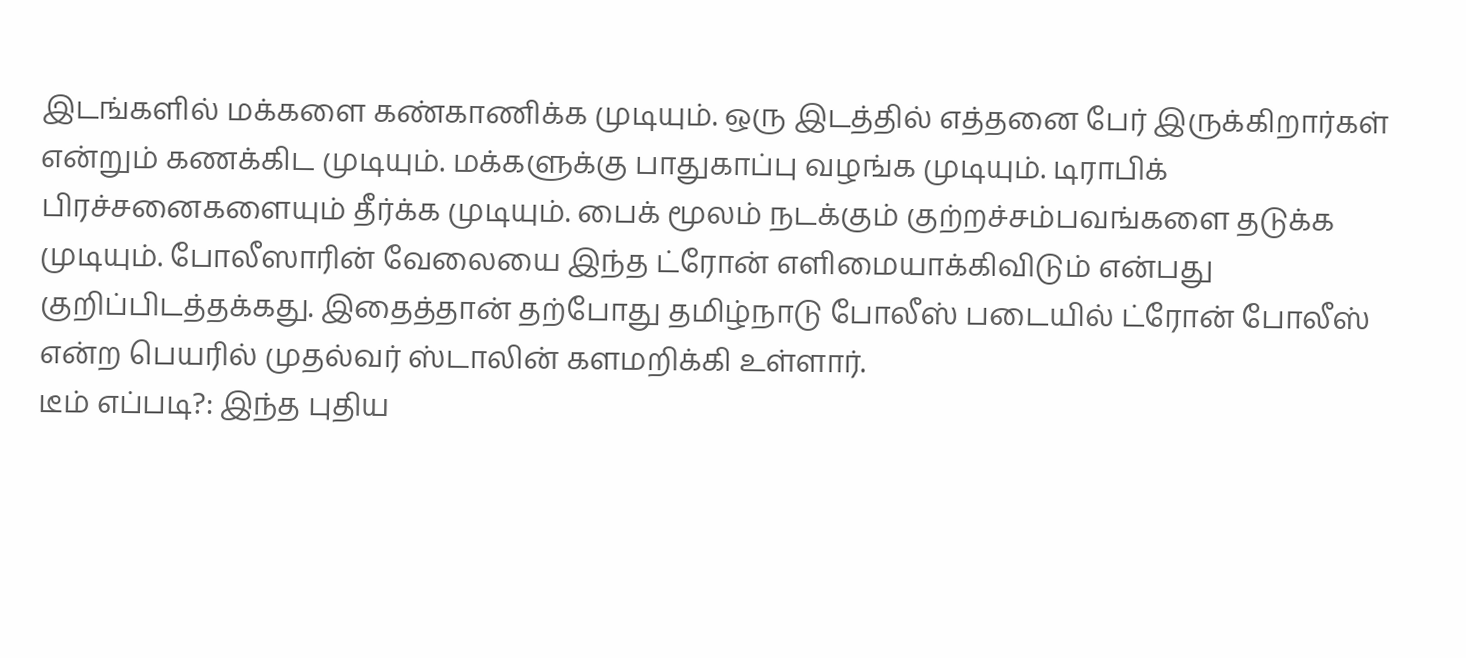இடங்களில் மக்களை கண்காணிக்க முடியும். ஒரு இடத்தில் எத்தனை பேர் இருக்கிறார்கள் என்றும் கணக்கிட முடியும். மக்களுக்கு பாதுகாப்பு வழங்க முடியும். டிராபிக் பிரச்சனைகளையும் தீர்க்க முடியும். பைக் மூலம் நடக்கும் குற்றச்சம்பவங்களை தடுக்க முடியும். போலீஸாரின் வேலையை இந்த ட்ரோன் எளிமையாக்கிவிடும் என்பது குறிப்பிடத்தக்கது. இதைத்தான் தற்போது தமிழ்நாடு போலீஸ் படையில் ட்ரோன் போலீஸ் என்ற பெயரில் முதல்வர் ஸ்டாலின் களமறிக்கி உள்ளார்.
டீம் எப்படி?: இந்த புதிய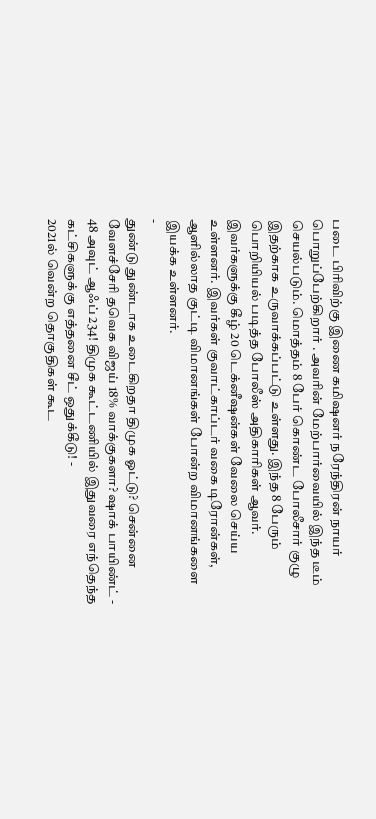படை பிரிவிற்கு இணை கமிஷனர் நரேந்திரன் நாயர் பொறுப்பேற்கிறார் . அவரின் மேற்பார்வையில் இந்த டீம் செயல்படும். மொத்தம் 8 பேர் கொண்ட போலீசார் குழு இதற்காக உருவாக்கப்பட்டு உள்ளது. இந்த 8 பேரும் பொறியியல் படித்த போலீஸ் அதிகாரிகள் ஆவர். இவர்களுக்கு கீழ் 20 டெக்னீஷன்கள் வேலை செய்ய உள்ளனர். இவர்கள் குவாட்காப்டர் வகை டிரோன்கள், ஆளில்லாத குட்டி விமானங்கள் போன்ற விமானங்களை இயக்க உள்ளனர்.
-
துண்டு துண்டாக உடைகிறதா திமுக ஓட்டு? சென்னை வேளச்சேரி தவெக விஜய் 18% வாக்குகளா? ஷாக் பாயிண்ட் -
48 அவுட் ஆஃப் 234! திமுக கூட்டணியில் இதுவரை எந்தெந்த கட்சிகளுக்கு எத்தனை சீட் ஒதுக்கீடு! -
2021ல் வென்ற தொகுதிகள் கூட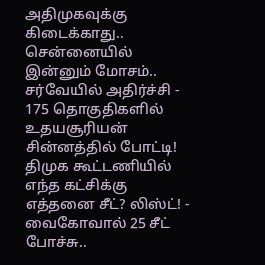அதிமுகவுக்கு கிடைக்காது.. சென்னையில் இன்னும் மோசம்.. சர்வேயில் அதிர்ச்சி -
175 தொகுதிகளில் உதயசூரியன் சின்னத்தில் போட்டி! திமுக கூட்டணியில் எந்த கட்சிக்கு எத்தனை சீட்? லிஸ்ட்! -
வைகோவால் 25 சீட் போச்சு..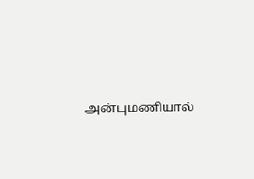அன்புமணியால்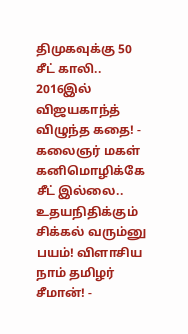திமுகவுக்கு 50 சீட் காலி.. 2016இல் விஜயகாந்த் விழுந்த கதை! -
கலைஞர் மகள் கனிமொழிக்கே சீட் இல்லை.. உதயநிதிக்கும் சிக்கல் வரும்னு பயம்! விளாசிய நாம் தமிழர் சீமான்! -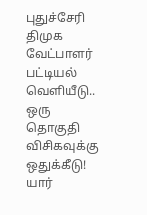புதுச்சேரி திமுக வேட்பாளர் பட்டியல் வெளியீடு.. ஒரு தொகுதி விசிகவுக்கு ஒதுக்கீடு! யார்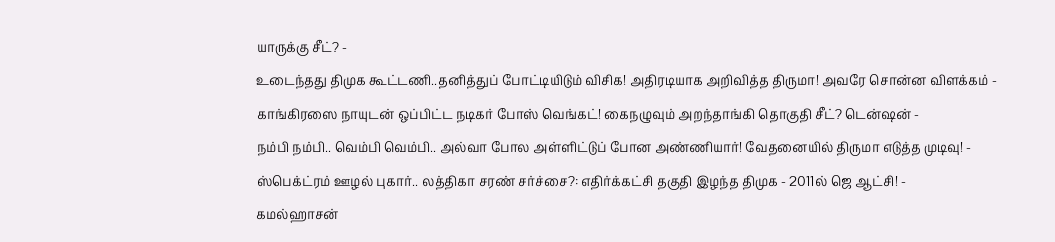யாருக்கு சீட்? -
உடைந்தது திமுக கூட்டணி..தனித்துப் போட்டியிடும் விசிக! அதிரடியாக அறிவித்த திருமா! அவரே சொன்ன விளக்கம் -
காங்கிரஸை நாயுடன் ஒப்பிட்ட நடிகர் போஸ் வெங்கட்! கைநழுவும் அறந்தாங்கி தொகுதி சீட்? டென்ஷன் -
நம்பி நம்பி.. வெம்பி வெம்பி.. அல்வா போல அள்ளிட்டுப் போன அண்ணியார்! வேதனையில் திருமா எடுத்த முடிவு! -
ஸ்பெக்ட்ரம் ஊழல் புகார்.. லத்திகா சரண் சர்ச்சை?: எதிர்க்கட்சி தகுதி இழந்த திமுக - 2011ல் ஜெ ஆட்சி! -
கமல்ஹாசன்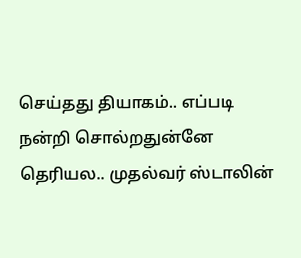செய்தது தியாகம்.. எப்படி நன்றி சொல்றதுன்னே தெரியல.. முதல்வர் ஸ்டாலின்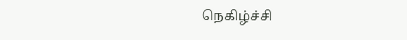நெகிழ்ச்சி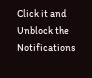Click it and Unblock the Notifications